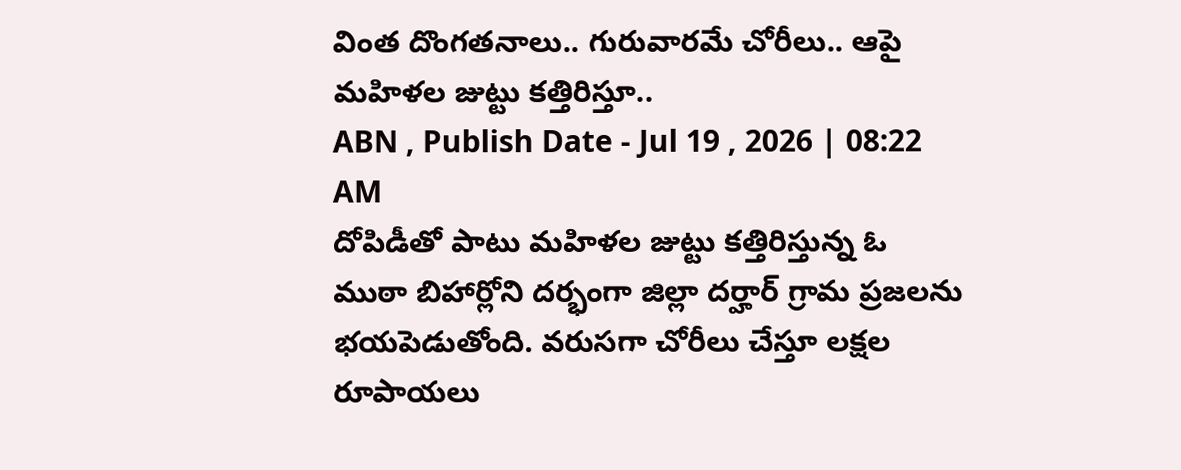వింత దొంగతనాలు.. గురువారమే చోరీలు.. ఆపై మహిళల జుట్టు కత్తిరిస్తూ..
ABN , Publish Date - Jul 19 , 2026 | 08:22 AM
దోపిడీతో పాటు మహిళల జుట్టు కత్తిరిస్తున్న ఓ ముఠా బిహార్లోని దర్భంగా జిల్లా దర్హార్ గ్రామ ప్రజలను భయపెడుతోంది. వరుసగా చోరీలు చేస్తూ లక్షల రూపాయలు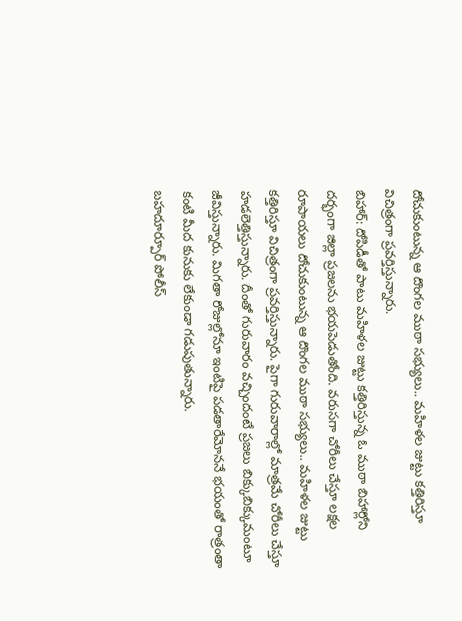దోచుకుంటున్న ఆ దొంగల ముఠా సభ్యులు.. మహిళల జుట్టు కత్తిరిస్తూ విచిత్రంగా ప్రవర్తిస్తున్నారు.
బిహార్: దోపిడీతో పాటు మహిళల జుట్టు కత్తిరిస్తున్న ఓ ముఠా బిహార్లోని దర్భంగా జిల్లా ప్రజలను భయపెడుతోంది. వరుసగా చోరీలు చేస్తూ లక్షల రూపాయలు దోచుకుంటున్న ఆ దొంగల ముఠా సభ్యులు.. మహిళల జుట్టు కత్తిరిస్తూ విచిత్రంగా ప్రవర్తిస్తున్నారు. పైగా గురువారాల్లో మాత్రమే చోరీలు చేస్తూ హడలెత్తిస్తున్నారు. దీంతో గురువారం వచ్చిందంటే ప్రజలు బిక్కుబిక్కుమంటూ జీవిస్తున్నారు. మిగతా రోజుల్లోనూ ఇంటిపై పడతారేమోననే భయంతో రాత్రంతా కంటి మీద కునుకు లేకుండా గడుపుతున్నారు.
బహదూర్పూర్ పోలీస్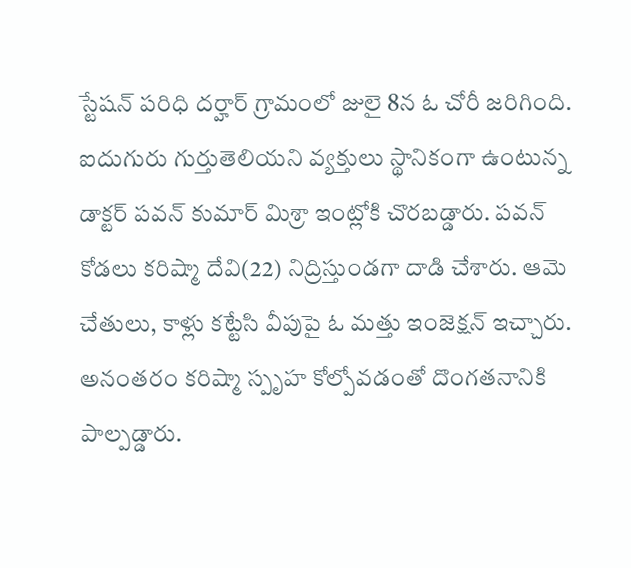స్టేషన్ పరిధి దర్హార్ గ్రామంలో జులై 8న ఓ చోరీ జరిగింది. ఐదుగురు గుర్తుతెలియని వ్యక్తులు స్థానికంగా ఉంటున్న డాక్టర్ పవన్ కుమార్ మిశ్రా ఇంట్లోకి చొరబడ్డారు. పవన్ కోడలు కరిష్మా దేవి(22) నిద్రిస్తుండగా దాడి చేశారు. ఆమె చేతులు, కాళ్లు కట్టేసి వీపుపై ఓ మత్తు ఇంజెక్షన్ ఇచ్చారు. అనంతరం కరిష్మా స్పృహ కోల్పోవడంతో దొంగతనానికి పాల్పడ్డారు.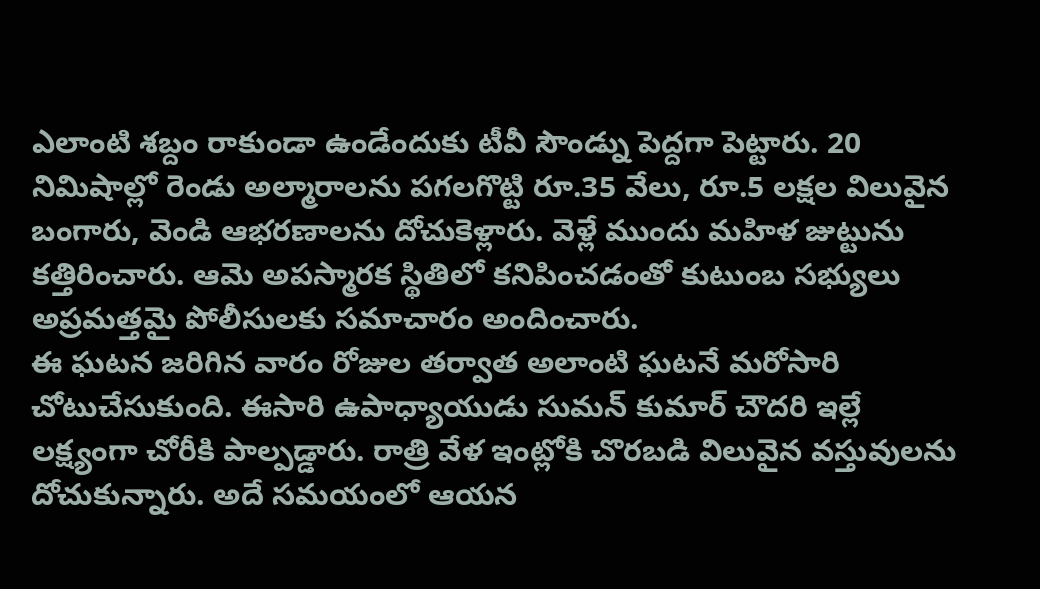ఎలాంటి శబ్దం రాకుండా ఉండేందుకు టీవీ సౌండ్ను పెద్దగా పెట్టారు. 20 నిమిషాల్లో రెండు అల్మారాలను పగలగొట్టి రూ.35 వేలు, రూ.5 లక్షల విలువైన బంగారు, వెండి ఆభరణాలను దోచుకెళ్లారు. వెళ్లే ముందు మహిళ జుట్టును కత్తిరించారు. ఆమె అపస్మారక స్థితిలో కనిపించడంతో కుటుంబ సభ్యులు అప్రమత్తమై పోలీసులకు సమాచారం అందించారు.
ఈ ఘటన జరిగిన వారం రోజుల తర్వాత అలాంటి ఘటనే మరోసారి చోటుచేసుకుంది. ఈసారి ఉపాధ్యాయుడు సుమన్ కుమార్ చౌదరి ఇల్లే లక్ష్యంగా చోరీకి పాల్పడ్డారు. రాత్రి వేళ ఇంట్లోకి చొరబడి విలువైన వస్తువులను దోచుకున్నారు. అదే సమయంలో ఆయన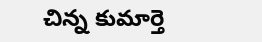చిన్న కుమార్తె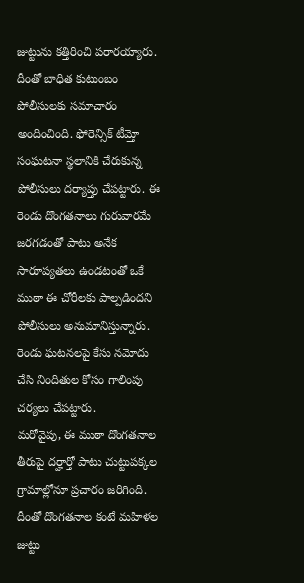జుట్టును కత్తిరించి పరారయ్యారు. దీంతో బాధిత కుటుంబం పోలీసులకు సమాచారం అందించింది. ఫోరెన్సిక్ టీమ్తో సంఘటనా స్థలానికి చేరుకున్న పోలీసులు దర్యాప్తు చేపట్టారు. ఈ రెండు దొంగతనాలు గురువారమే జరగడంతో పాటు అనేక సారూప్యతలు ఉండటంతో ఒకే ముఠా ఈ చోరీలకు పాల్పడిందని పోలీసులు అనుమానిస్తున్నారు. రెండు ఘటనలపై కేసు నమోదు చేసి నిందితుల కోసం గాలింపు చర్యలు చేపట్టారు.
మరోవైపు, ఈ ముఠా దొంగతనాల తీరుపై దర్హార్తో పాటు చుట్టుపక్కల గ్రామాల్లోనూ ప్రచారం జరిగింది. దీంతో దొంగతనాల కంటే మహిళల జుట్టు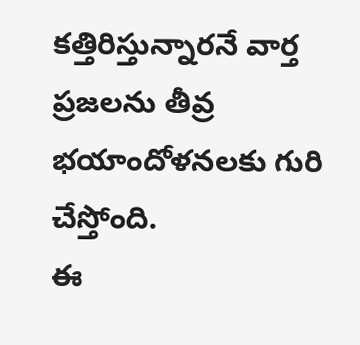కత్తిరిస్తున్నారనే వార్త ప్రజలను తీవ్ర భయాందోళనలకు గురి చేస్తోంది.
ఈ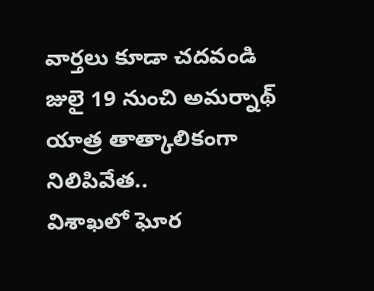వార్తలు కూడా చదవండి
జులై 19 నుంచి అమర్నాథ్ యాత్ర తాత్కాలికంగా నిలిపివేత..
విశాఖలో ఘోర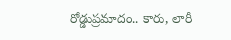రోడ్డుప్రమాదం.. కారు, లారీ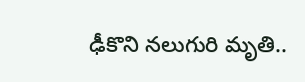ఢీకొని నలుగురి మృతి..